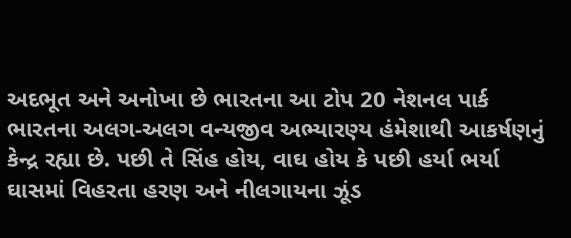અદભૂત અને અનોખા છે ભારતના આ ટોપ 20 નેશનલ પાર્ક
ભારતના અલગ-અલગ વન્યજીવ અભ્યારણ્ય હંમેશાથી આકર્ષણનું કેન્દ્ર રહ્યા છે. પછી તે સિંહ હોય, વાઘ હોય કે પછી હર્યા ભર્યા ઘાસમાં વિહરતા હરણ અને નીલગાયના ઝૂંડ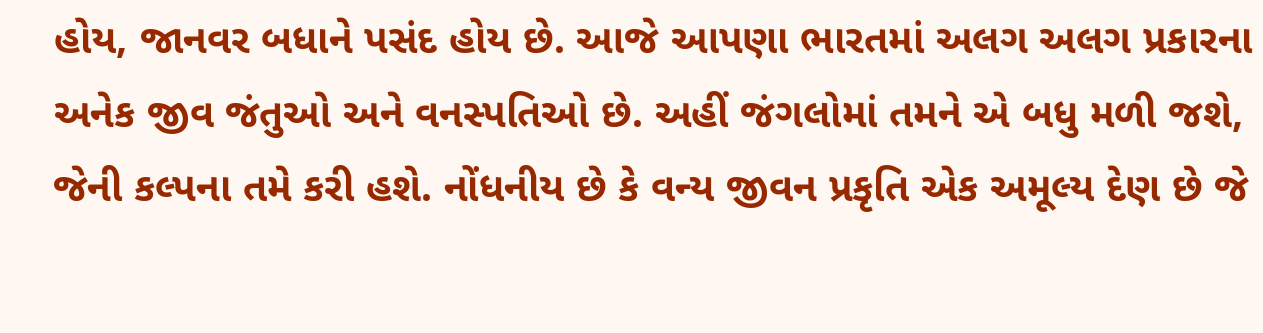હોય, જાનવર બધાને પસંદ હોય છે. આજે આપણા ભારતમાં અલગ અલગ પ્રકારના અનેક જીવ જંતુઓ અને વનસ્પતિઓ છે. અહીં જંગલોમાં તમને એ બધુ મળી જશે, જેની કલ્પના તમે કરી હશે. નોંધનીય છે કે વન્ય જીવન પ્રકૃતિ એક અમૂલ્ય દેણ છે જે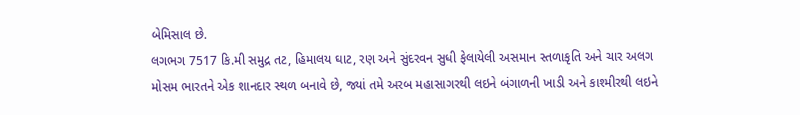બેમિસાલ છે.
લગભગ 7517 કિ.મી સમુદ્ર તટ, હિમાલય ઘાટ, રણ અને સુંદરવન સુધી ફેલાયેલી અસમાન સ્તળાકૃતિ અને ચાર અલગ મોસમ ભારતને એક શાનદાર સ્થળ બનાવે છે, જ્યાં તમે અરબ મહાસાગરથી લઇને બંગાળની ખાડી અને કાશ્મીરથી લઇને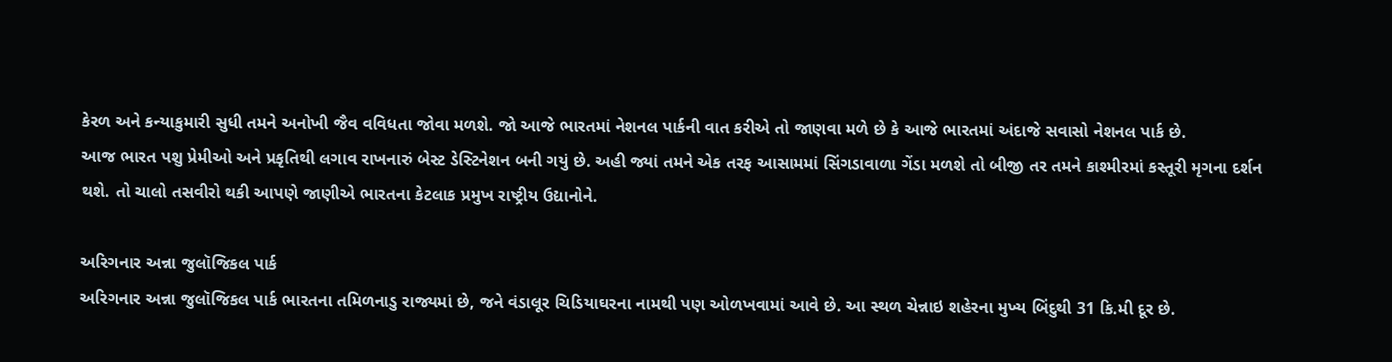કેરળ અને કન્યાકુમારી સુધી તમને અનોખી જૈવ વવિધતા જોવા મળશે. જો આજે ભારતમાં નેશનલ પાર્કની વાત કરીએ તો જાણવા મળે છે કે આજે ભારતમાં અંદાજે સવાસો નેશનલ પાર્ક છે.
આજ ભારત પશુ પ્રેમીઓ અને પ્રકૃતિથી લગાવ રાખનારું બેસ્ટ ડેસ્ટિનેશન બની ગયું છે. અહી જ્યાં તમને એક તરફ આસામમાં સિંગડાવાળા ગેંડા મળશે તો બીજી તર તમને કાશ્મીરમાં કસ્તૂરી મૃગના દર્શન થશે. તો ચાલો તસવીરો થકી આપણે જાણીએ ભારતના કેટલાક પ્રમુખ રાષ્ટ્રીય ઉદ્યાનોને.

અરિગનાર અન્ના જુલૉજિકલ પાર્ક
અરિગનાર અન્ના જુલૉજિકલ પાર્ક ભારતના તમિળનાડુ રાજ્યમાં છે, જને વંડાલૂર ચિડિયાઘરના નામથી પણ ઓળખવામાં આવે છે. આ સ્થળ ચેન્નાઇ શહેરના મુખ્ય બિંદુથી 31 કિ.મી દૂર છે.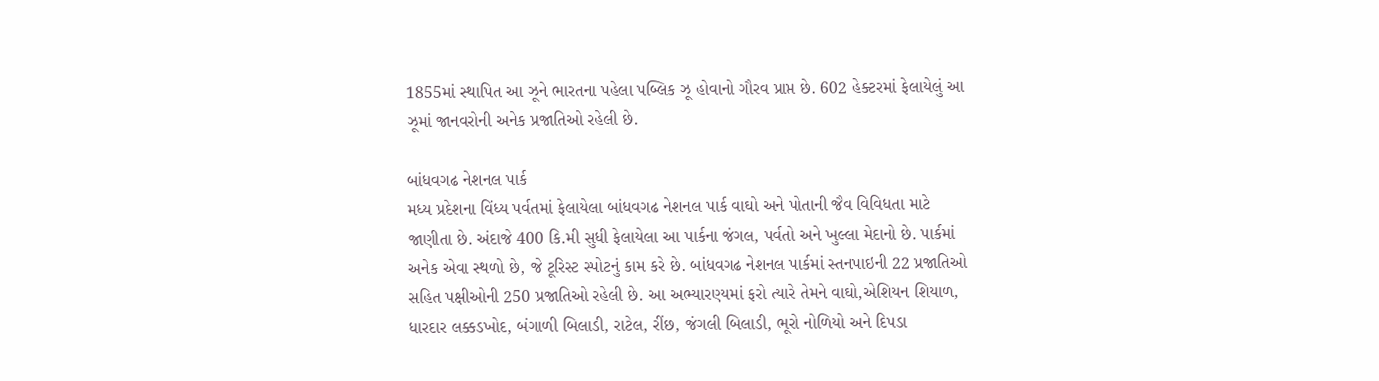1855માં સ્થાપિત આ ઝૂને ભારતના પહેલા પબ્લિક ઝૂ હોવાનો ગૌરવ પ્રાપ્ત છે. 602 હેક્ટરમાં ફેલાયેલું આ ઝૂમાં જાનવરોની અનેક પ્રજાતિઓ રહેલી છે.

બાંધવગઢ નેશનલ પાર્ક
મધ્ય પ્રદેશના વિંધ્ય પર્વતમાં ફેલાયેલા બાંધવગઢ નેશનલ પાર્ક વાઘો અને પોતાની જૈવ વિવિધતા માટે જાણીતા છે. અંદાજે 400 કિ.મી સુધી ફેલાયેલા આ પાર્કના જંગલ, પર્વતો અને ખુલ્લા મેદાનો છે. પાર્કમાં અનેક એવા સ્થળો છે, જે ટૂરિસ્ટ સ્પોટનું કામ કરે છે. બાંધવગઢ નેશનલ પાર્કમાં સ્તનપાઇની 22 પ્રજાતિઓ સહિત પક્ષીઓની 250 પ્રજાતિઓ રહેલી છે. આ અભ્યારણ્યમાં ફરો ત્યારે તેમને વાઘો,એશિયન શિયાળ, ધારદાર લક્કડખોદ, બંગાળી બિલાડી, રાટેલ, રીંછ, જંગલી બિલાડી, ભૂરો નોળિયો અને દિપડા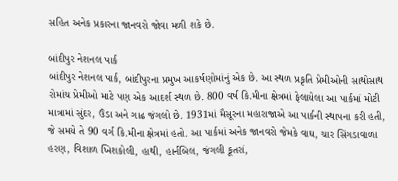સહિત અનેક પ્રકારના જાનવરો જોવા મળી શકે છે.

બાંદીપુર નેશનલ પાર્ક
બાંદીપુર નેશનલ પાર્ક, બાંદીપુરના પ્રમુખ આકર્ષણોમાંનું એક છે. આ સ્થળ પ્રકૃતિ પ્રેમીઓની સાથોસાથ રોમાંચ પ્રેમીઓ માટે પણ એક આદર્શ સ્થળ છે. 800 વર્ષ કિ.મીના ક્ષેત્રમાં ફેલાયેલા આ પાર્કમાં મોટી માત્રામાં સુંદર, ઉંડા અને ગાઢ જંગલો છે. 1931માં મૈસૂરના મહારાજાએ આ પાર્કની સ્થાપના કરી હતી, જે સમયે તે 90 વર્ગ કિ.મીના ક્ષેત્રમાં હતો. આ પાર્કમાં અનેક જાનવરો જેમકે વાઘ, ચાર સિંગડાવાળા હરણ, વિશાળ ખિશકોલી, હાથી, હાર્નબિલ, જંગલી કૂતરાં,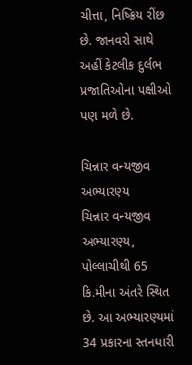ચીત્તા, નિષ્ક્રિય રીંછ છે. જાનવરો સાથે અહીં કેટલીક દુર્લભ પ્રજાતિઓના પક્ષીઓ પણ મળે છે.

ચિન્નાર વન્યજીવ અભ્યારણ્ય
ચિન્નાર વન્યજીવ અભ્યારણ્ય, પોલ્લાચીથી 65 કિ.મીના અંતરે સ્થિત છે. આ અભ્યારણ્યમાં 34 પ્રકારના સ્તનધારી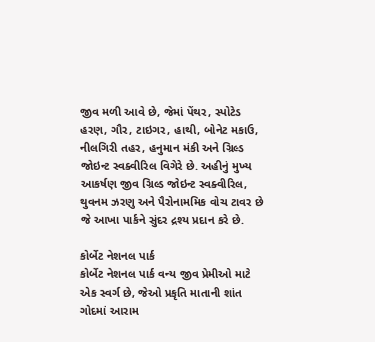જીવ મળી આવે છે, જેમાં પેંથર, સ્પોટેડ હરણ, ગૌર, ટાઇગર, હાથી, બોનેટ મકાઉ, નીલગિરી તહર, હનુમાન મંકી અને ગ્રિલ્ડ જોઇન્ટ સ્વક્વીરિલ વિગેરે છે. અહીનું મુખ્ય આકર્ષણ જીવ ગ્રિલ્ડ જોઇન્ટ સ્વક્વીરિલ, થુવનમ ઝરણુ અને પૈરોનામમિક વોચ ટાવર છે જે આખા પાર્કને સુંદર દ્રશ્ય પ્રદાન કરે છે.

કોર્બેટ નેશનલ પાર્ક
કોર્બેટ નેશનલ પાર્ક વન્ય જીવ પ્રેમીઓ માટે એક સ્વર્ગ છે, જેઓ પ્રકૃતિ માતાની શાંત ગોદમાં આરામ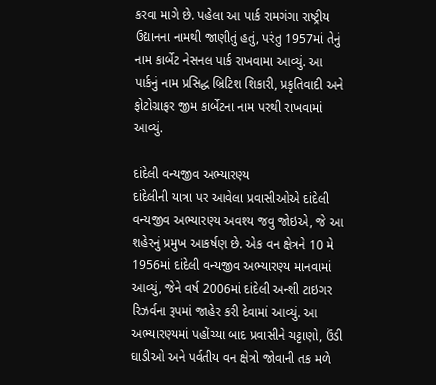કરવા માગે છે. પહેલા આ પાર્ક રામગંગા રાષ્ટ્રીય ઉદ્યાનના નામથી જાણીતું હતું, પરંતુ 1957માં તેનું નામ કાર્બેટ નેસનલ પાર્ક રાખવામા આવ્યું. આ પાર્કનું નામ પ્રસિદ્ધ બ્રિટિશ શિકારી, પ્રકૃતિવાદી અને ફોટોગ્રાફર જીમ કાર્બેટના નામ પરથી રાખવામાં આવ્યું.

દાંદેલી વન્યજીવ અભ્યારણ્ય
દાંદેલીની યાત્રા પર આવેલા પ્રવાસીઓએ દાંદેલી વન્યજીવ અભ્યારણ્ય અવશ્ય જવુ જોઇએ, જે આ શહેરનું પ્રમુખ આકર્ષણ છે. એક વન ક્ષેત્રને 10 મે 1956માં દાંદેલી વન્યજીવ અભ્યારણ્ય માનવામાં આવ્યું, જેને વર્ષ 2006માં દાંદેલી અન્શી ટાઇગર રિઝર્વના રૂપમાં જાહેર કરી દેવામાં આવ્યું. આ અભ્યારણ્યમાં પહોંચ્યા બાદ પ્રવાસીને ચટ્ટાણો, ઉંડી ઘાડીઓ અને પર્વતીય વન ક્ષેત્રો જોવાની તક મળે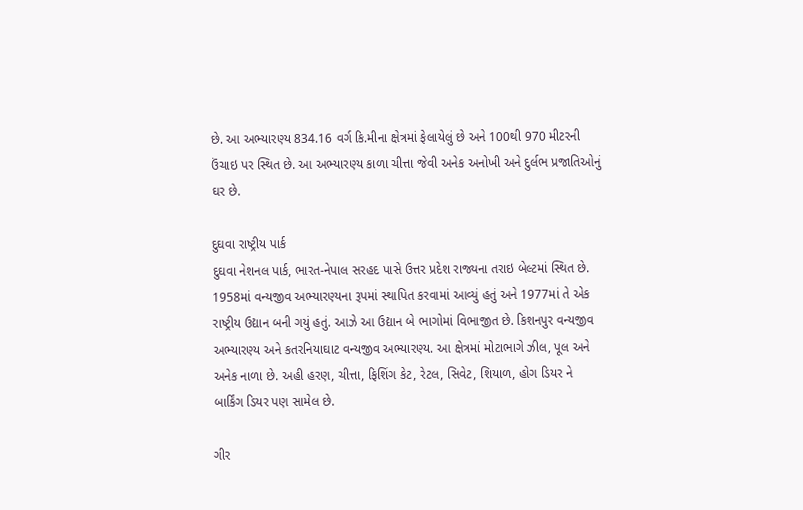છે. આ અભ્યારણ્ય 834.16 વર્ગ કિ.મીના ક્ષેત્રમાં ફેલાયેલું છે અને 100થી 970 મીટરની ઉંચાઇ પર સ્થિત છે. આ અભ્યારણ્ય કાળા ચીત્તા જેવી અનેક અનોખી અને દુર્લભ પ્રજાતિઓનું ઘર છે.

દુઘવા રાષ્ટ્રીય પાર્ક
દુઘવા નેશનલ પાર્ક, ભારત-નેપાલ સરહદ પાસે ઉત્તર પ્રદેશ રાજ્યના તરાઇ બેલ્ટમાં સ્થિત છે. 1958માં વન્યજીવ અભ્યારણ્યના રૂપમાં સ્થાપિત કરવામાં આવ્યું હતું અને 1977માં તે એક રાષ્ટ્રીય ઉદ્યાન બની ગયું હતું. આઝે આ ઉદ્યાન બે ભાગોમાં વિભાજીત છે. કિશનપુર વન્યજીવ અભ્યારણ્ય અને કતરનિયાઘાટ વન્યજીવ અભ્યારણ્ય. આ ક્ષેત્રમાં મોટાભાગે ઝીલ, પૂલ અને અનેક નાળા છે. અહી હરણ, ચીત્તા, ફિશિંગ કેટ, રેટલ, સિવેટ, શિયાળ, હોગ ડિયર ને બાર્કિંગ ડિયર પણ સામેલ છે.

ગીર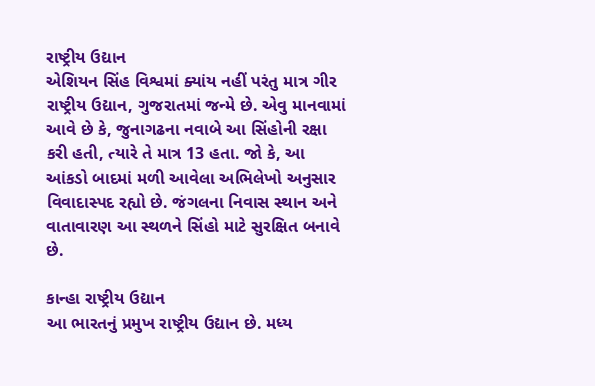રાષ્ટ્રીય ઉદ્યાન
એશિયન સિંહ વિશ્વમાં ક્યાંય નહીં પરંતુ માત્ર ગીર રાષ્ટ્રીય ઉદ્યાન, ગુજરાતમાં જન્મે છે. એવુ માનવામાં આવે છે કે, જુનાગઢના નવાબે આ સિંહોની રક્ષા કરી હતી, ત્યારે તે માત્ર 13 હતા. જો કે, આ આંકડો બાદમાં મળી આવેલા અભિલેખો અનુસાર વિવાદાસ્પદ રહ્યો છે. જંગલના નિવાસ સ્થાન અને વાતાવારણ આ સ્થળને સિંહો માટે સુરક્ષિત બનાવે છે.

કાન્હા રાષ્ટ્રીય ઉદ્યાન
આ ભારતનું પ્રમુખ રાષ્ટ્રીય ઉદ્યાન છે. મધ્ય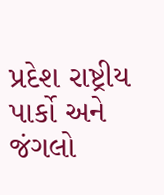પ્રદેશ રાષ્ટ્રીય પાર્કો અને જંગલો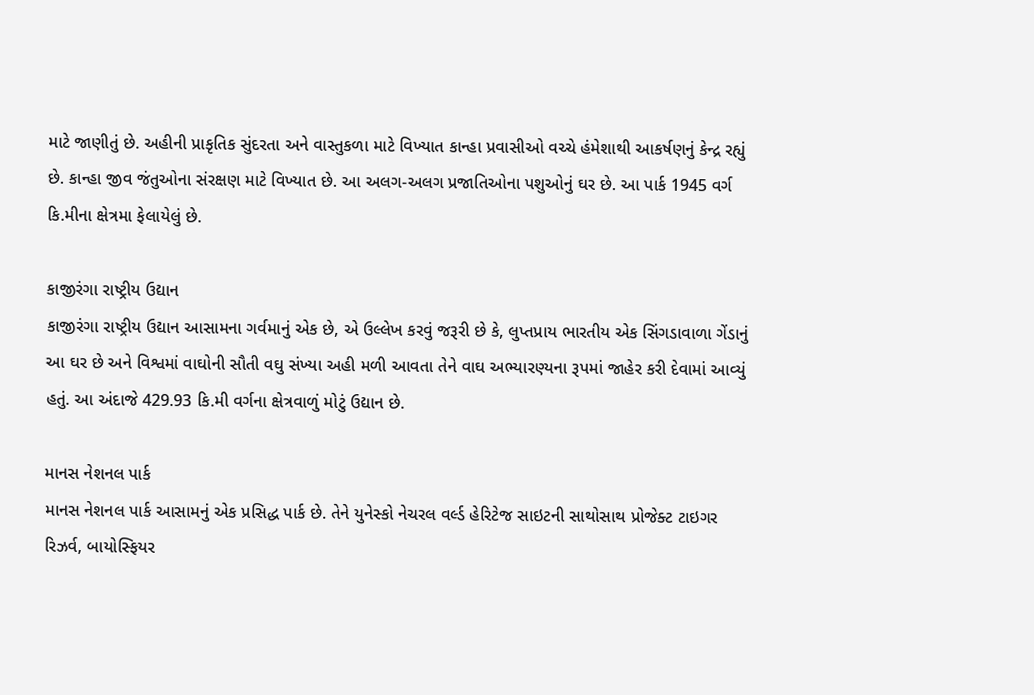માટે જાણીતું છે. અહીની પ્રાકૃતિક સુંદરતા અને વાસ્તુકળા માટે વિખ્યાત કાન્હા પ્રવાસીઓ વચ્ચે હંમેશાથી આકર્ષણનું કેન્દ્ર રહ્યું છે. કાન્હા જીવ જંતુઓના સંરક્ષણ માટે વિખ્યાત છે. આ અલગ-અલગ પ્રજાતિઓના પશુઓનું ઘર છે. આ પાર્ક 1945 વર્ગ કિ.મીના ક્ષેત્રમા ફેલાયેલું છે.

કાજીરંગા રાષ્ટ્રીય ઉદ્યાન
કાજીરંગા રાષ્ટ્રીય ઉદ્યાન આસામના ગર્વમાનું એક છે, એ ઉલ્લેખ કરવું જરૂરી છે કે, લુપ્તપ્રાય ભારતીય એક સિંગડાવાળા ગેંડાનું આ ઘર છે અને વિશ્વમાં વાઘોની સૌતી વઘુ સંખ્યા અહી મળી આવતા તેને વાઘ અભ્યારણ્યના રૂપમાં જાહેર કરી દેવામાં આવ્યું હતું. આ અંદાજે 429.93 કિ.મી વર્ગના ક્ષેત્રવાળું મોટું ઉદ્યાન છે.

માનસ નેશનલ પાર્ક
માનસ નેશનલ પાર્ક આસામનું એક પ્રસિદ્ધ પાર્ક છે. તેને યુનેસ્કો નેચરલ વર્લ્ડ હેરિટેજ સાઇટની સાથોસાથ પ્રોજેક્ટ ટાઇગર રિઝર્વ, બાયોસ્ફિયર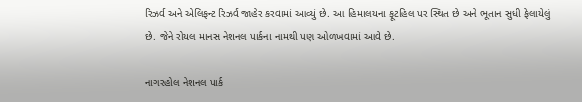રિઝર્વ અને એલિફન્ટ રિઝર્વ જાહેર કરવામાં આવ્યું છે. આ હિમાલયના ફૂટહિલ પર સ્થિત છે અને ભૂતાન સુધી ફેલાયેલું છે. જેને રોયલ માનસ નેશનલ પાર્કના નામથી પણ ઓળખવામાં આવે છે.

નાગરહોલ નેશનલ પાર્ક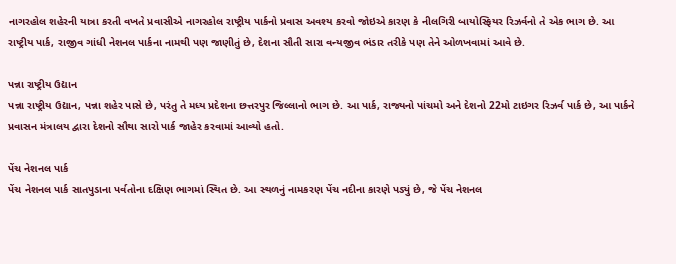નાગરહોલ શહેરની યાત્રા કરતી વખતે પ્રવાસીએ નાગરહોલ રાષ્ટ્રીય પાર્કનો પ્રવાસ અવશ્ય કરવો જોઇએ કારણ કે નીલગિરી બાયોસ્ફિયર રિઝર્વનો તે એક ભાગ છે. આ રાષ્ટ્રીય પાર્ક, રાજીવ ગાંધી નેશનલ પાર્કના નામથી પણ જાણીતું છે, દેશના સૌતી સારા વન્યજીવ ભંડાર તરીકે પણ તેને ઓળખવામાં આવે છે.

પન્ના રાષ્ટ્રીય ઉદ્યાન
પન્ના રાષ્ટ્રીય ઉદ્યાન, પન્ના શહેર પાસે છે, પરંતુ તે મધ્ય પ્રદેશના છત્તરપુર જિલ્લાનો ભાગ છે. આ પાર્ક, રાજ્યનો પાંચમો અને દેશનો 22મો ટાઇગર રિઝર્વ પાર્ક છે, આ પાર્કને પ્રવાસન મંત્રાલય દ્વારા દેશનો સૌથા સારો પાર્ક જાહેર કરવામાં આવ્યો હતો.

પેંચ નેશનલ પાર્ક
પેંચ નેશનલ પાર્ક સાતપુડાના પર્વતોના દક્ષિણ ભાગમાં સ્થિત છે. આ સ્થળનું નામકરણ પેંચ નદીના કારણે પડ્યું છે, જે પેંચ નેશનલ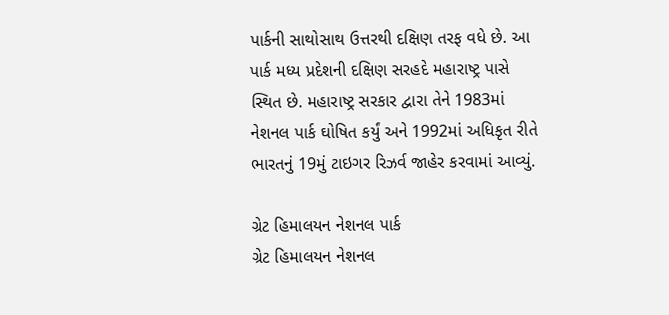પાર્કની સાથોસાથ ઉત્તરથી દક્ષિણ તરફ વધે છે. આ પાર્ક મધ્ય પ્રદેશની દક્ષિણ સરહદે મહારાષ્ટ્ર પાસે સ્થિત છે. મહારાષ્ટ્ર સરકાર દ્વારા તેને 1983માં નેશનલ પાર્ક ઘોષિત કર્યું અને 1992માં અધિકૃત રીતે ભારતનું 19મું ટાઇગર રિઝર્વ જાહેર કરવામાં આવ્યું.

ગ્રેટ હિમાલયન નેશનલ પાર્ક
ગ્રેટ હિમાલયન નેશનલ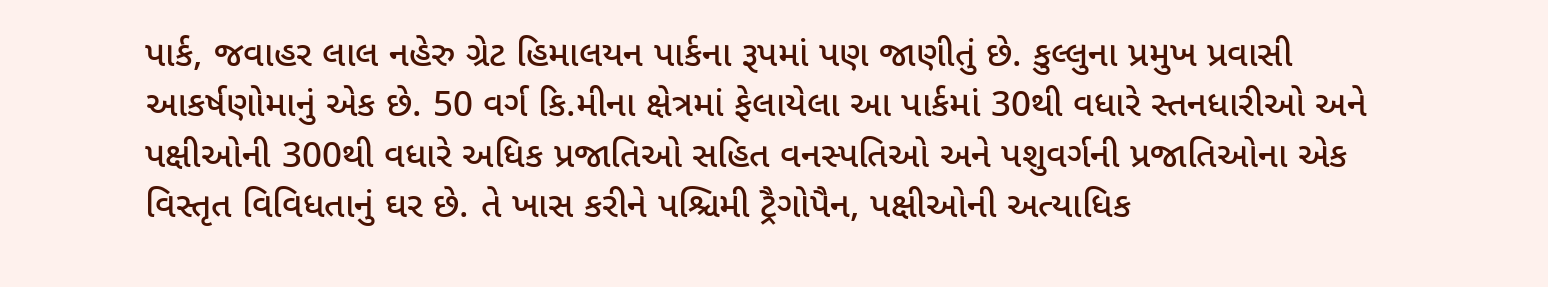પાર્ક, જવાહર લાલ નહેરુ ગ્રેટ હિમાલયન પાર્કના રૂપમાં પણ જાણીતું છે. કુલ્લુના પ્રમુખ પ્રવાસી આકર્ષણોમાનું એક છે. 50 વર્ગ કિ.મીના ક્ષેત્રમાં ફેલાયેલા આ પાર્કમાં 30થી વધારે સ્તનધારીઓ અને પક્ષીઓની 300થી વધારે અધિક પ્રજાતિઓ સહિત વનસ્પતિઓ અને પશુવર્ગની પ્રજાતિઓના એક વિસ્તૃત વિવિધતાનું ઘર છે. તે ખાસ કરીને પશ્ચિમી ટ્રૈગોપૈન, પક્ષીઓની અત્યાધિક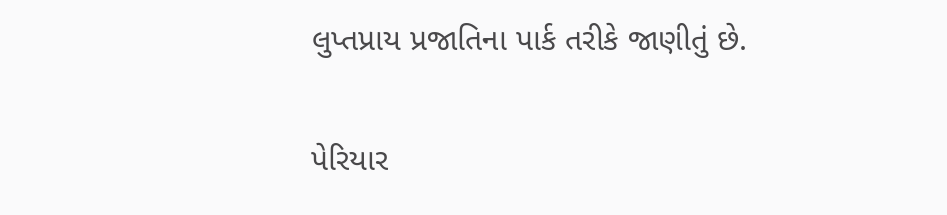લુપ્તપ્રાય પ્રજાતિના પાર્ક તરીકે જાણીતું છે.

પેરિયાર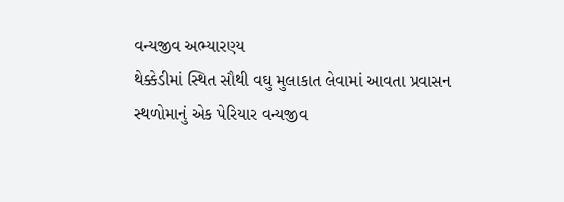વન્યજીવ અભ્યારણ્ય
થેક્કેડીમાં સ્થિત સૌથી વઘુ મુલાકાત લેવામાં આવતા પ્રવાસન સ્થળોમાનું એક પેરિયાર વન્યજીવ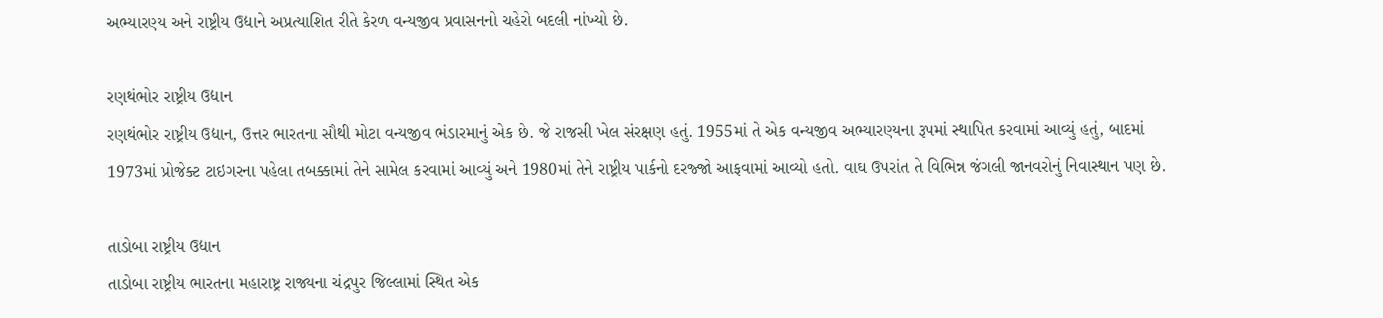અભ્યારણ્ય અને રાષ્ટ્રીય ઉદ્યાને અપ્રત્યાશિત રીતે કેરળ વન્યજીવ પ્રવાસનનો ચહેરો બદલી નાંખ્યો છે.

રણથંભોર રાષ્ટ્રીય ઉદ્યાન
રણથંભોર રાષ્ટ્રીય ઉદ્યાન, ઉત્તર ભારતના સૌથી મોટા વન્યજીવ ભંડારમાનું એક છે. જે રાજસી ખેલ સંરક્ષણ હતું. 1955માં તે એક વન્યજીવ અભ્યારણ્યના રૂપમાં સ્થાપિત કરવામાં આવ્યું હતું, બાદમાં 1973માં પ્રોજેક્ટ ટાઇગરના પહેલા તબક્કામાં તેને સામેલ કરવામાં આવ્યું અને 1980માં તેને રાષ્ટ્રીય પાર્કનો દરજ્જો આફવામાં આવ્યો હતો. વાઘ ઉપરાંત તે વિભિન્ન જંગલી જાનવરોનું નિવાસ્થાન પણ છે.

તાડોબા રાષ્ટ્રીય ઉદ્યાન
તાડોબા રાષ્ટ્રીય ભારતના મહારાષ્ટ્ર રાજ્યના ચંદ્રપુર જિલ્લામાં સ્થિત એક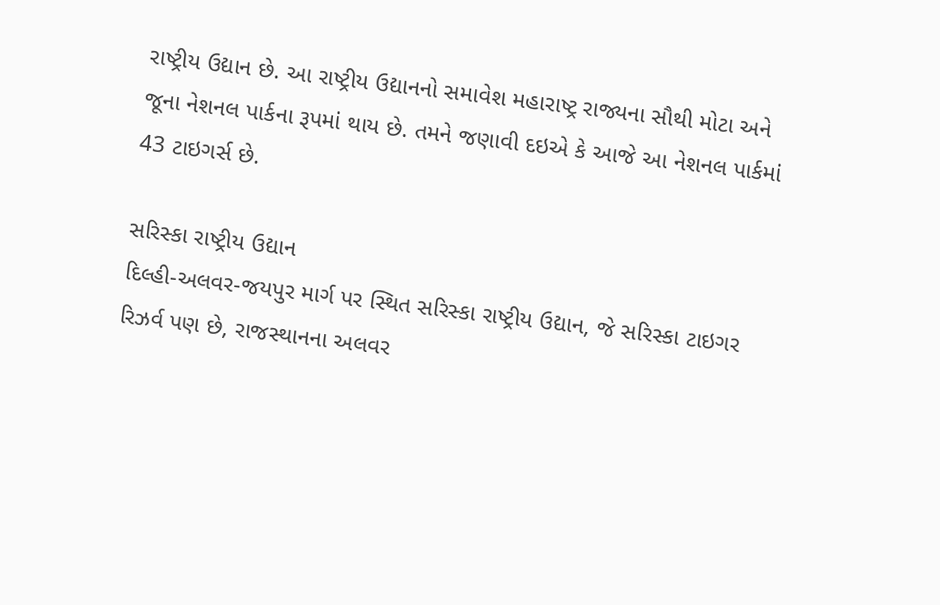રાષ્ટ્રીય ઉદ્યાન છે. આ રાષ્ટ્રીય ઉદ્યાનનો સમાવેશ મહારાષ્ટ્ર રાજ્યના સૌથી મોટા અને જૂના નેશનલ પાર્કના રૂપમાં થાય છે. તમને જણાવી દઇએ કે આજે આ નેશનલ પાર્કમાં 43 ટાઇગર્સ છે.

સરિસ્કા રાષ્ટ્રીય ઉદ્યાન
દિલ્હી-અલવર-જયપુર માર્ગ પર સ્થિત સરિસ્કા રાષ્ટ્રીય ઉદ્યાન, જે સરિસ્કા ટાઇગર રિઝર્વ પણ છે, રાજસ્થાનના અલવર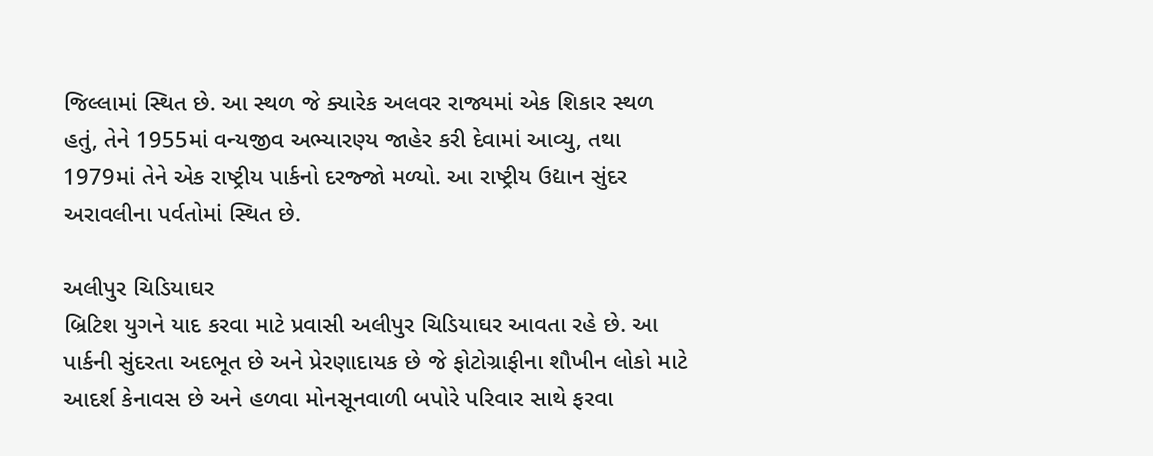જિલ્લામાં સ્થિત છે. આ સ્થળ જે ક્યારેક અલવર રાજ્યમાં એક શિકાર સ્થળ હતું, તેને 1955માં વન્યજીવ અભ્યારણ્ય જાહેર કરી દેવામાં આવ્યુ, તથા 1979માં તેને એક રાષ્ટ્રીય પાર્કનો દરજ્જો મળ્યો. આ રાષ્ટ્રીય ઉદ્યાન સુંદર અરાવલીના પર્વતોમાં સ્થિત છે.

અલીપુર ચિડિયાઘર
બ્રિટિશ યુગને યાદ કરવા માટે પ્રવાસી અલીપુર ચિડિયાઘર આવતા રહે છે. આ પાર્કની સુંદરતા અદભૂત છે અને પ્રેરણાદાયક છે જે ફોટોગ્રાફીના શૌખીન લોકો માટે આદર્શ કેનાવસ છે અને હળવા મોનસૂનવાળી બપોરે પરિવાર સાથે ફરવા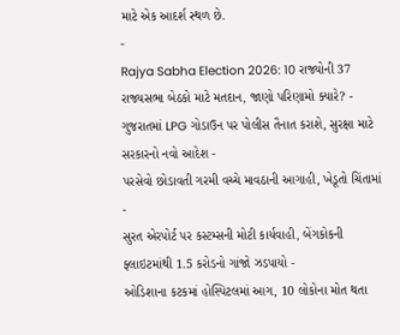માટે એક આદર્શ સ્થળ છે.
-
Rajya Sabha Election 2026: 10 રાજ્યોની 37 રાજ્યસભા બેઠકો માટે મતદાન, જાણો પરિણામો ક્યારે? -
ગુજરાતમાં LPG ગોડાઉન પર પોલીસ તૈનાત કરાશે, સુરક્ષા માટે સરકારનો નવો આદેશ -
પરસેવો છોડાવતી ગરમી વચ્ચે માવઠાની આગાહી, ખેડૂતો ચિંતામાં -
સુરત એરપોર્ટ પર કસ્ટમ્સની મોટી કાર્યવાહી, બેંગકોકની ફ્લાઇટમાંથી 1.5 કરોડનો ગાંજો ઝડપાયો -
ઓડિશાના કટકમાં હોસ્પિટલમાં આગ, 10 લોકોના મોત થતા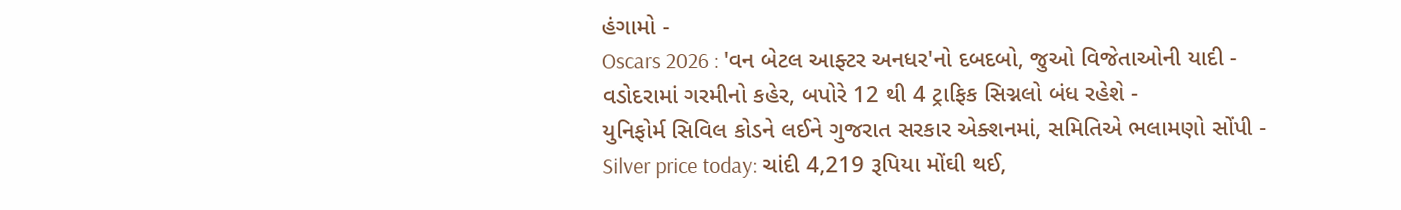હંગામો -
Oscars 2026 : 'વન બેટલ આફ્ટર અનધર'નો દબદબો, જુઓ વિજેતાઓની યાદી -
વડોદરામાં ગરમીનો કહેર, બપોરે 12 થી 4 ટ્રાફિક સિગ્નલો બંધ રહેશે -
યુનિફોર્મ સિવિલ કોડને લઈને ગુજરાત સરકાર એક્શનમાં, સમિતિએ ભલામણો સોંપી -
Silver price today: ચાંદી 4,219 રૂપિયા મોંઘી થઈ,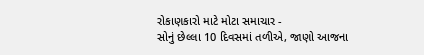રોકાણકારો માટે મોટા સમાચાર -
સોનું છેલ્લા 10 દિવસમાં તળીએ, જાણો આજના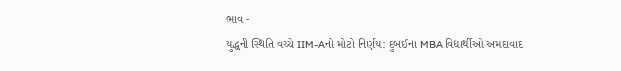ભાવ -
યુદ્ધની સ્થિતિ વચ્ચે IIM-Aનો મોટો નિર્ણય: દુબઈના MBA વિદ્યાર્થીઓ અમદાવાદ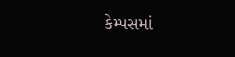કેમ્પસમાં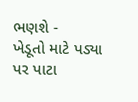ભણશે -
ખેડૂતો માટે પડ્યા પર પાટા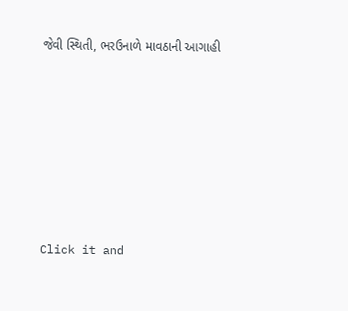જેવી સ્થિતી, ભરઉનાળે માવઠાની આગાહી







Click it and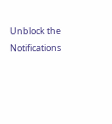Unblock the Notifications